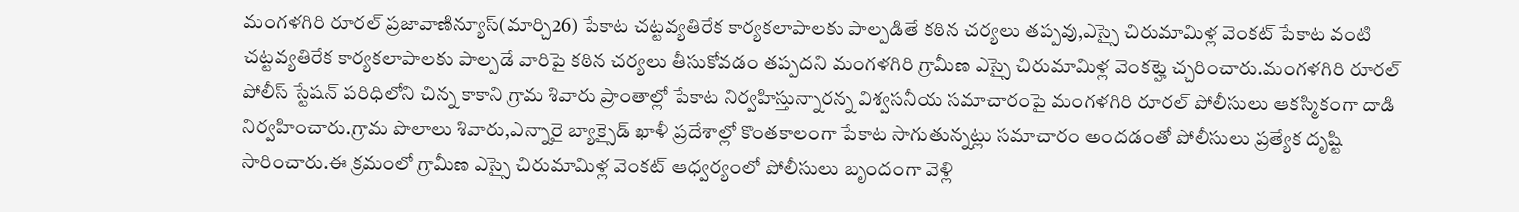మంగళగిరి రూరల్ ప్రజావాణిన్యూస్(మార్చి26) పేకాట చట్టవ్యతిరేక కార్యకలాపాలకు పాల్పడితే కఠిన చర్యలు తప్పవు,ఎస్సై చిరుమామిళ్ల వెంకట్ పేకాట వంటి చట్టవ్యతిరేక కార్యకలాపాలకు పాల్పడే వారిపై కఠిన చర్యలు తీసుకోవడం తప్పదని మంగళగిరి గ్రామీణ ఎస్సై చిరుమామిళ్ల వెంకట్హె చ్చరించారు.మంగళగిరి రూరల్ పోలీస్ స్టేషన్ పరిధిలోని చిన్న కాకాని గ్రామ శివారు ప్రాంతాల్లో పేకాట నిర్వహిస్తున్నారన్న విశ్వసనీయ సమాచారంపై మంగళగిరి రూరల్ పోలీసులు ఆకస్మికంగా దాడి నిర్వహించారు.గ్రామ పొలాలు శివారు,ఎన్నారై బ్యాక్సైడ్ ఖాళీ ప్రదేశాల్లో కొంతకాలంగా పేకాట సాగుతున్నట్లు సమాచారం అందడంతో పోలీసులు ప్రత్యేక దృష్టి సారించారు.ఈ క్రమంలో గ్రామీణ ఎస్సై చిరుమామిళ్ల వెంకట్ ఆధ్వర్యంలో పోలీసులు బృందంగా వెళ్లి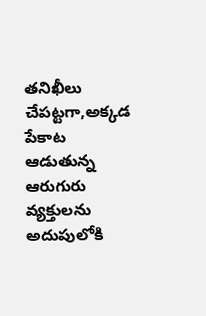తనిఖీలు చేపట్టగా,అక్కడ పేకాట ఆడుతున్న ఆరుగురు వ్యక్తులను అదుపులోకి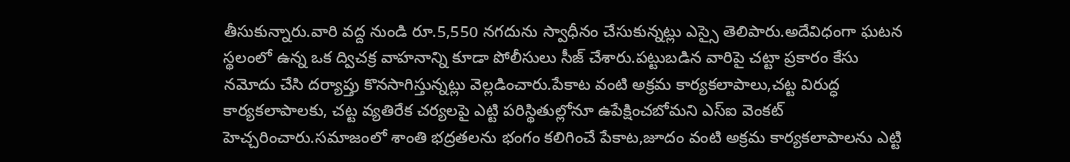తీసుకున్నారు.వారి వద్ద నుండి రూ.5,550 నగదును స్వాధీనం చేసుకున్నట్లు ఎస్సై తెలిపారు.అదేవిధంగా ఘటన స్థలంలో ఉన్న ఒక ద్విచక్ర వాహనాన్ని కూడా పోలీసులు సీజ్ చేశారు.పట్టుబడిన వారిపై చట్టా ప్రకారం కేసు నమోదు చేసి దర్యాప్తు కొనసాగిస్తున్నట్లు వెల్లడించారు.పేకాట వంటి అక్రమ కార్యకలాపాలు,చట్ట విరుద్ధ కార్యకలాపాలకు, చట్ట వ్యతిరేక చర్యలపై ఎట్టి పరిస్థితుల్లోనూ ఉపేక్షించబోమని ఎస్ఐ వెంకట్ హెచ్చరించారు.సమాజంలో శాంతి భద్రతలను భంగం కలిగించే పేకాట,జూదం వంటి అక్రమ కార్యకలాపాలను ఎట్టి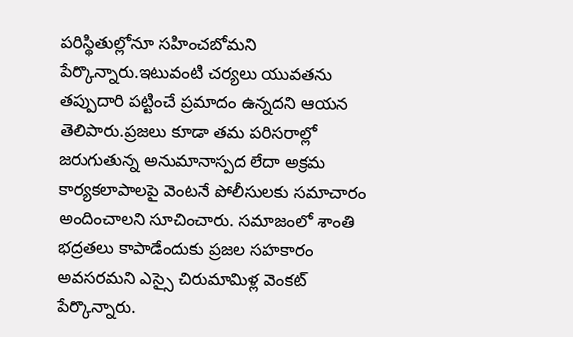పరిస్థితుల్లోనూ సహించబోమని పేర్కొన్నారు.ఇటువంటి చర్యలు యువతను తప్పుదారి పట్టించే ప్రమాదం ఉన్నదని ఆయన తెలిపారు.ప్రజలు కూడా తమ పరిసరాల్లో జరుగుతున్న అనుమానాస్పద లేదా అక్రమ కార్యకలాపాలపై వెంటనే పోలీసులకు సమాచారం అందించాలని సూచించారు. సమాజంలో శాంతి భద్రతలు కాపాడేందుకు ప్రజల సహకారం అవసరమని ఎస్సై చిరుమామిళ్ల వెంకట్ పేర్కొన్నారు.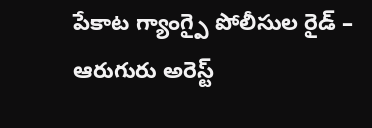పేకాట గ్యాంగ్పై పోలీసుల రైడ్ – ఆరుగురు అరెస్ట్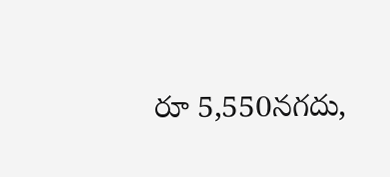రూ 5,550నగదు,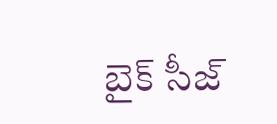బైక్ సీజ్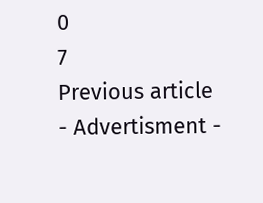0
7
Previous article
- Advertisment -